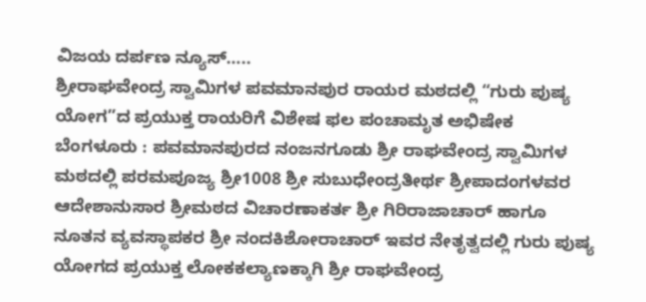ವಿಜಯ ದರ್ಪಣ ನ್ಯೂಸ್…..
ಶ್ರೀರಾಘವೇಂದ್ರ ಸ್ವಾಮಿಗಳ ಪವಮಾನಪುರ ರಾಯರ ಮಠದಲ್ಲಿ “ಗುರು ಪುಷ್ಯ ಯೋಗ”ದ ಪ್ರಯುಕ್ತ ರಾಯರಿಗೆ ವಿಶೇಷ ಫಲ ಪಂಚಾಮೃತ ಅಭಿಷೇಕ
ಬೆಂಗಳೂರು : ಪವಮಾನಪುರದ ನಂಜನಗೂಡು ಶ್ರೀ ರಾಘವೇಂದ್ರ ಸ್ವಾಮಿಗಳ ಮಠದಲ್ಲಿ ಪರಮಪೂಜ್ಯ ಶ್ರೀ1008 ಶ್ರೀ ಸುಬುಧೇಂದ್ರತೀರ್ಥ ಶ್ರೀಪಾದಂಗಳವರ ಆದೇಶಾನುಸಾರ ಶ್ರೀಮಠದ ವಿಚಾರಣಾಕರ್ತ ಶ್ರೀ ಗಿರಿರಾಜಾಚಾರ್ ಹಾಗೂ ನೂತನ ವ್ಯವಸ್ಥಾಪಕರ ಶ್ರೀ ನಂದಕಿಶೋರಾಚಾರ್ ಇವರ ನೇತೃತ್ವದಲ್ಲಿ ಗುರು ಪುಷ್ಯ ಯೋಗದ ಪ್ರಯುಕ್ತ ಲೋಕಕಲ್ಯಾಣಕ್ಕಾಗಿ ಶ್ರೀ ರಾಘವೇಂದ್ರ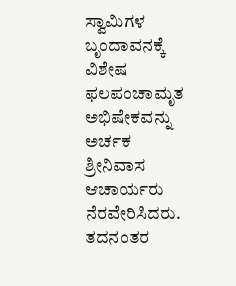ಸ್ವಾಮಿಗಳ ಬೃಂದಾವನಕ್ಕೆ ವಿಶೇಷ ಫಲಪಂಚಾಮೃತ ಅಭಿಷೇಕವನ್ನು ಅರ್ಚಕ ಶ್ರೀನಿವಾಸ ಆಚಾರ್ಯರು ನೆರವೇರಿಸಿದರು.
ತದನಂತರ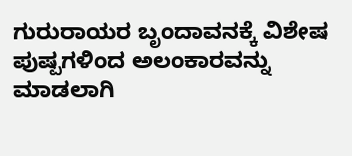ಗುರುರಾಯರ ಬೃಂದಾವನಕ್ಕೆ ವಿಶೇಷ ಪುಷ್ಪಗಳಿಂದ ಅಲಂಕಾರವನ್ನು ಮಾಡಲಾಗಿ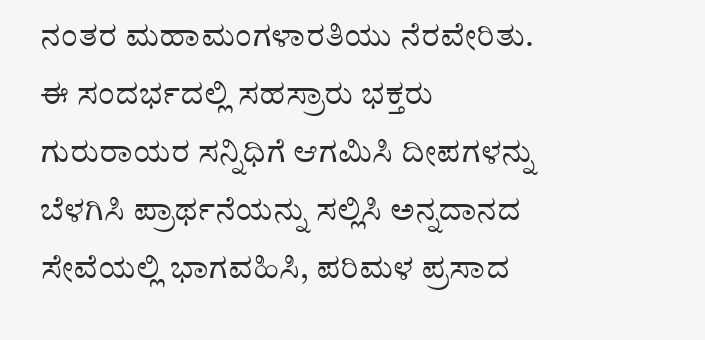ನಂತರ ಮಹಾಮಂಗಳಾರತಿಯು ನೆರವೇರಿತು.
ಈ ಸಂದರ್ಭದಲ್ಲಿ ಸಹಸ್ರಾರು ಭಕ್ತರು ಗುರುರಾಯರ ಸನ್ನಿಧಿಗೆ ಆಗಮಿಸಿ ದೀಪಗಳನ್ನು ಬೆಳಗಿಸಿ ಪ್ರಾರ್ಥನೆಯನ್ನು ಸಲ್ಲಿಸಿ ಅನ್ನದಾನದ ಸೇವೆಯಲ್ಲಿ ಭಾಗವಹಿಸಿ, ಪರಿಮಳ ಪ್ರಸಾದ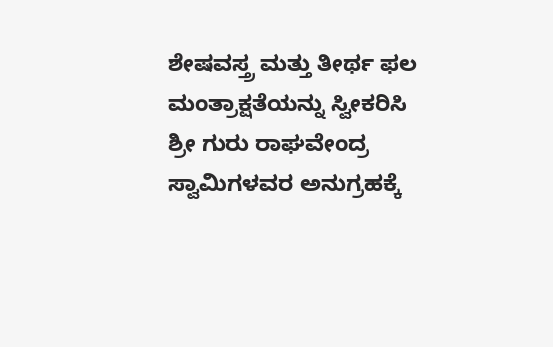ಶೇಷವಸ್ತ್ರ ಮತ್ತು ತೀರ್ಥ ಫಲ ಮಂತ್ರಾಕ್ಷತೆಯನ್ನು ಸ್ವೀಕರಿಸಿ ಶ್ರೀ ಗುರು ರಾಘವೇಂದ್ರ ಸ್ವಾಮಿಗಳವರ ಅನುಗ್ರಹಕ್ಕೆ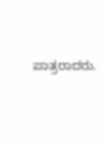ಪಾತ್ರರಾದರು.